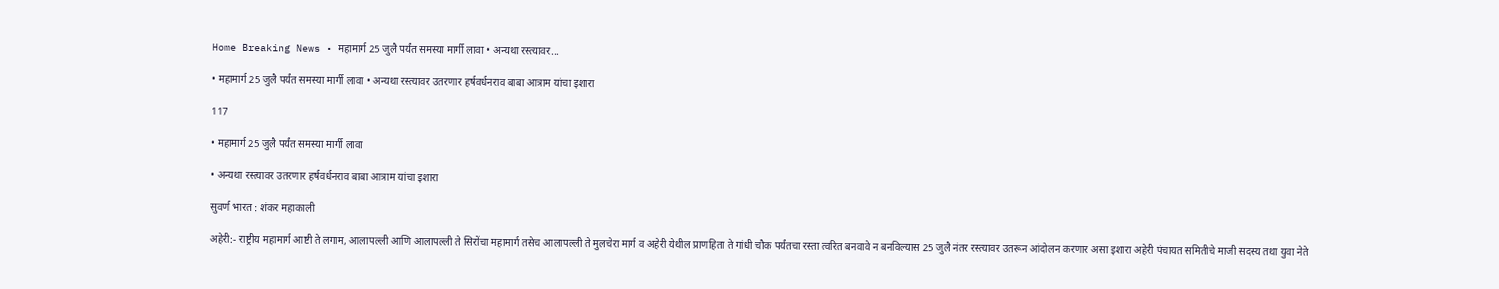Home Breaking News • महामार्ग 25 जुलै पर्यंत समस्या मार्गी लावा • अन्यथा रस्त्यावर...

• महामार्ग 25 जुलै पर्यंत समस्या मार्गी लावा • अन्यथा रस्त्यावर उतरणार हर्षवर्धनराव बाबा आत्राम यांचा इशारा

117

• महामार्ग 25 जुलै पर्यंत समस्या मार्गी लावा

• अन्यथा रस्त्यावर उतरणार हर्षवर्धनराव बाबा आत्राम यांचा इशारा

सुवर्ण भारत : शंकर महाकाली

अहेरी:- राष्ट्रीय महामार्ग आष्टी ते लगाम, आलापल्ली आणि आलापल्ली ते सिरोंचा महामार्ग तसेच आलापल्ली ते मुलचेरा मार्ग व अहेरी येथील प्राणहिता ते गांधी चौक पर्यंतचा रस्ता त्वरित बनवावे न बनविल्यास 25 जुलै नंतर रस्त्यावर उतरून आंदोलन करणार असा इशारा अहेरी पंचायत समितीचे माजी सदस्य तथा युवा नेते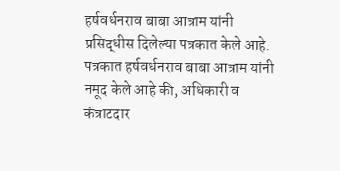हर्षवर्धनराव बाबा आत्राम यांनी प्रसिद्धीस दिलेल्या पत्रकात केले आहे.
पत्रकात हर्षवर्धनराव बाबा आत्राम यांनी नमूद केले आहे की, अधिकारी व कंत्राटदार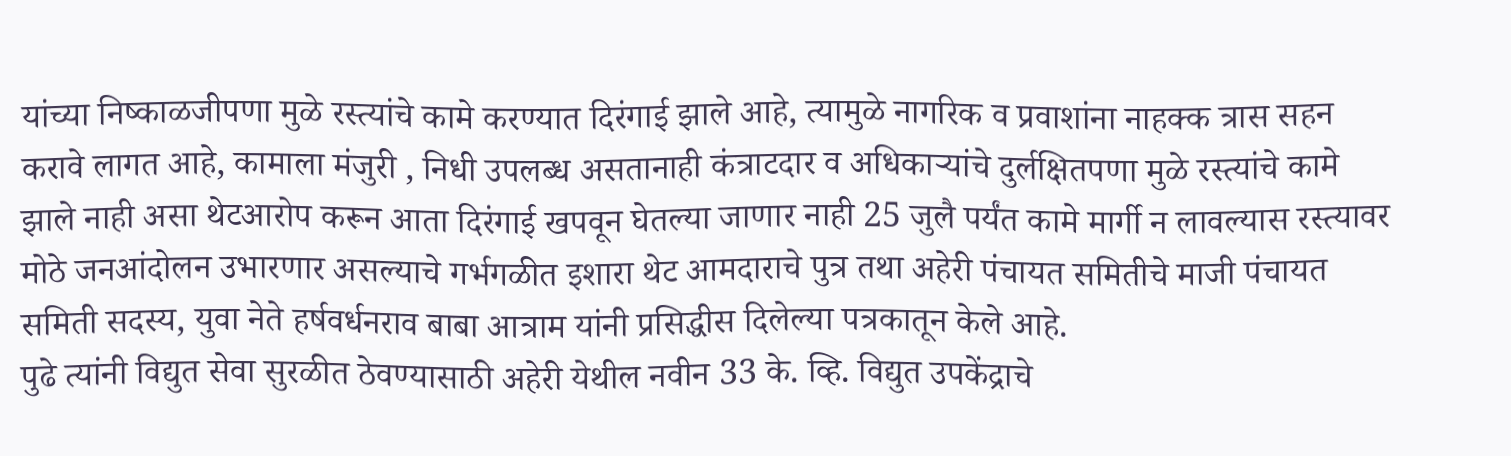यांच्या निष्काळजीपणा मुळे रस्त्यांचे कामे करण्यात दिरंगाई झाले आहे, त्यामुळे नागरिक व प्रवाशांना नाहक्क त्रास सहन करावे लागत आहे, कामाला मंजुरी , निधी उपलब्ध असतानाही कंत्राटदार व अधिकाऱ्यांचे दुर्लक्षितपणा मुळे रस्त्यांचे कामे झाले नाही असा थेटआरोप करून आता दिरंगाई खपवून घेतल्या जाणार नाही 25 जुलै पर्यंत कामे मार्गी न लावल्यास रस्त्यावर मोठे जनआंदोलन उभारणार असल्याचे गर्भगळीत इशारा थेट आमदाराचे पुत्र तथा अहेरी पंचायत समितीचे माजी पंचायत समिती सदस्य, युवा नेते हर्षवर्धनराव बाबा आत्राम यांनी प्रसिद्धीस दिलेल्या पत्रकातून केले आहे.
पुढे त्यांनी विद्युत सेवा सुरळीत ठेवण्यासाठी अहेरी येथील नवीन 33 के. व्हि. विद्युत उपकेंद्राचे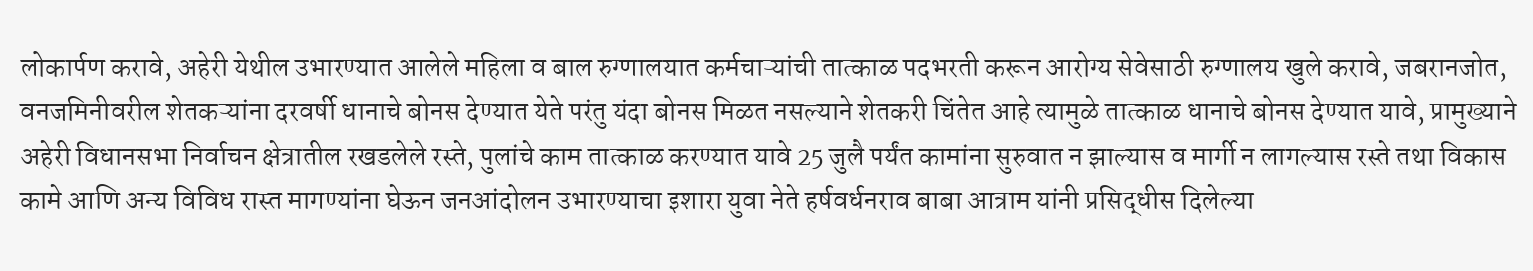लोकार्पण करावे, अहेरी येथील उभारण्यात आलेले महिला व बाल रुग्णालयात कर्मचाऱ्यांची तात्काळ पदभरती करून आरोग्य सेवेसाठी रुग्णालय खुले करावे, जबरानजोत, वनजमिनीवरील शेतकऱ्यांना दरवर्षी धानाचे बोनस देण्यात येते परंतु यंदा बोनस मिळत नसल्याने शेतकरी चिंतेत आहे त्यामुळे तात्काळ धानाचे बोनस देण्यात यावे, प्रामुख्याने अहेरी विधानसभा निर्वाचन क्षेत्रातील रखडलेले रस्ते, पुलांचे काम तात्काळ करण्यात यावे 25 जुलै पर्यंत कामांना सुरुवात न झाल्यास व मार्गी न लागल्यास रस्ते तथा विकास कामे आणि अन्य विविध रास्त मागण्यांना घेऊन जनआंदोलन उभारण्याचा इशारा युवा नेते हर्षवर्धनराव बाबा आत्राम यांनी प्रसिद्धीस दिलेल्या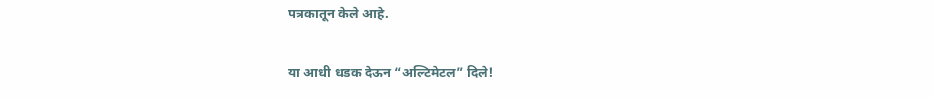पत्रकातून केले आहे.

या आधी धडक देऊन “अल्टिमेटल” दिले!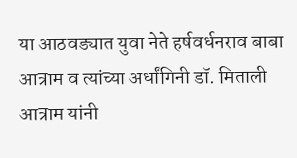या आठवड्यात युवा नेते हर्षवर्धनराव बाबा आत्राम व त्यांच्या अर्धांगिनी डॉ. मिताली आत्राम यांनी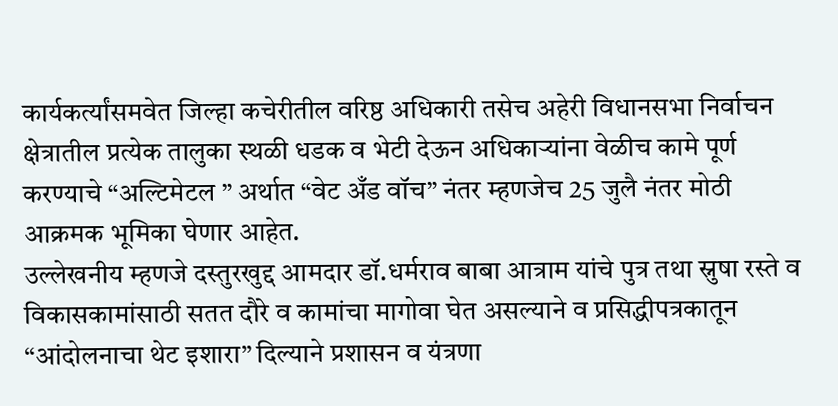कार्यकर्त्यांसमवेत जिल्हा कचेरीतील वरिष्ठ अधिकारी तसेच अहेरी विधानसभा निर्वाचन क्षेत्रातील प्रत्येक तालुका स्थळी धडक व भेटी देऊन अधिकाऱ्यांना वेळीच कामे पूर्ण करण्याचे “अल्टिमेटल ” अर्थात “वेट अँड वॉच” नंतर म्हणजेच 25 जुलै नंतर मोठी आक्रमक भूमिका घेणार आहेत.
उल्लेखनीय म्हणजे दस्तुरखुद्द आमदार डॉ.धर्मराव बाबा आत्राम यांचे पुत्र तथा स्नुषा रस्ते व विकासकामांसाठी सतत दौरे व कामांचा मागोवा घेत असल्याने व प्रसिद्धीपत्रकातून “आंदोलनाचा थेट इशारा” दिल्याने प्रशासन व यंत्रणा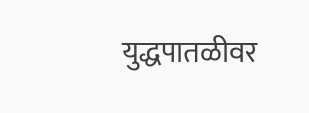युद्धपातळीवर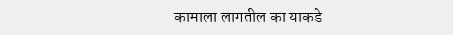कामाला लागतील का याकडे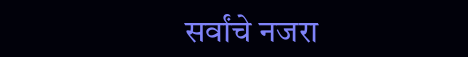सर्वांचे नजरा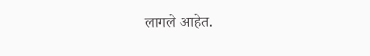लागले आहेत.